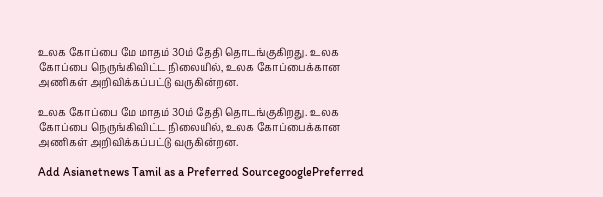உலக கோப்பை மே மாதம் 30ம் தேதி தொடங்குகிறது. உலக கோப்பை நெருங்கிவிட்ட நிலையில், உலக கோப்பைக்கான அணிகள் அறிவிக்கப்பட்டு வருகின்றன.

உலக கோப்பை மே மாதம் 30ம் தேதி தொடங்குகிறது. உலக கோப்பை நெருங்கிவிட்ட நிலையில், உலக கோப்பைக்கான அணிகள் அறிவிக்கப்பட்டு வருகின்றன.

Add Asianetnews Tamil as a Preferred SourcegooglePreferred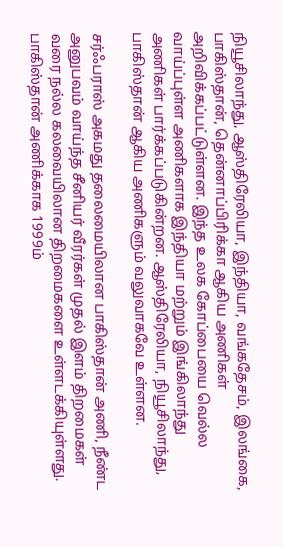நியூசிலாந்து, ஆஸ்திரேலியா, இந்தியா, வங்கதேசம், இலங்கை, பாகிஸ்தான், தென்னாப்பிரிக்கா ஆகிய அணிகள் அறிவிக்கப்பட்டுள்ளன. இந்த உலக கோப்பையை வெல்ல வாய்ப்புள்ள அணிகளாக இந்தியா மற்றும் இங்கிலாந்து அணிகள் பார்க்கப்படுகின்றன. ஆஸ்திரேலியா, நியூசிலாந்து, பாகிஸ்தான் ஆகிய அணிகளும் வலுவாகவே உள்ளன.

சர்ஃபராஸ் அகமது தலைமையிலான பாகிஸ்தான் அணி, நீண்ட அனுபவம் வாய்ந்த சீனியர் வீரர்கள் முதல் இளம் திறமைகள் வரை நல்ல கலவையிலான திறமைகளை உள்ளடக்கியுள்ளது. பாகிஸ்தான் அணிக்காக 1999ம்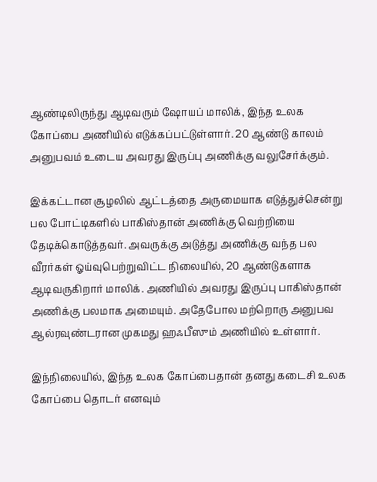ஆண்டிலிருந்து ஆடிவரும் ஷோயப் மாலிக், இந்த உலக கோப்பை அணியில் எடுக்கப்பட்டுள்ளார். 20 ஆண்டு காலம் அனுபவம் உடைய அவரது இருப்பு அணிக்கு வலுசேர்க்கும்.

இக்கட்டான சூழலில் ஆட்டத்தை அருமையாக எடுத்துச்சென்று பல போட்டிகளில் பாகிஸ்தான் அணிக்கு வெற்றியை தேடிக்கொடுத்தவர். அவருக்கு அடுத்து அணிக்கு வந்த பல வீரர்கள் ஓய்வுபெற்றுவிட்ட நிலையில், 20 ஆண்டுகளாக ஆடிவருகிறார் மாலிக். அணியில் அவரது இருப்பு பாகிஸ்தான் அணிக்கு பலமாக அமையும். அதேபோல மற்றொரு அனுபவ ஆல்ரவுண்டரான முகமது ஹஃபீஸும் அணியில் உள்ளார்.

இந்நிலையில், இந்த உலக கோப்பைதான் தனது கடைசி உலக கோப்பை தொடர் எனவும்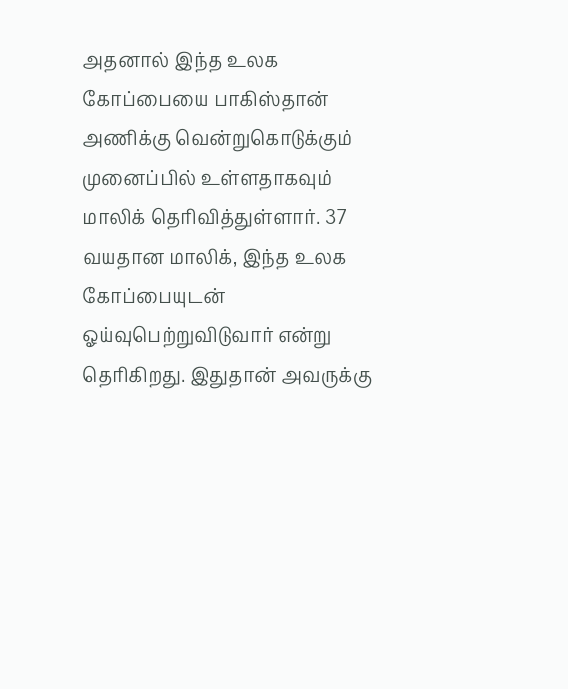அதனால் இந்த உலக கோப்பையை பாகிஸ்தான் அணிக்கு வென்றுகொடுக்கும் முனைப்பில் உள்ளதாகவும் மாலிக் தெரிவித்துள்ளார். 37 வயதான மாலிக், இந்த உலக கோப்பையுடன் ஓய்வுபெற்றுவிடுவார் என்று தெரிகிறது. இதுதான் அவருக்கு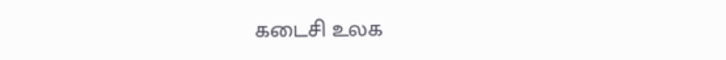கடைசி உலக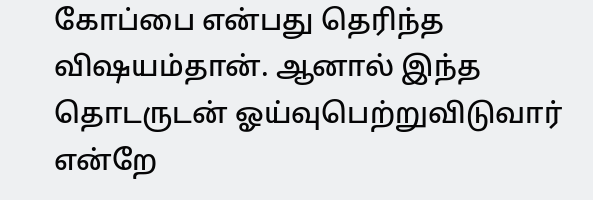கோப்பை என்பது தெரிந்த விஷயம்தான். ஆனால் இந்த தொடருடன் ஓய்வுபெற்றுவிடுவார் என்றே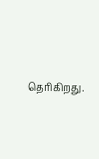தெரிகிறது.